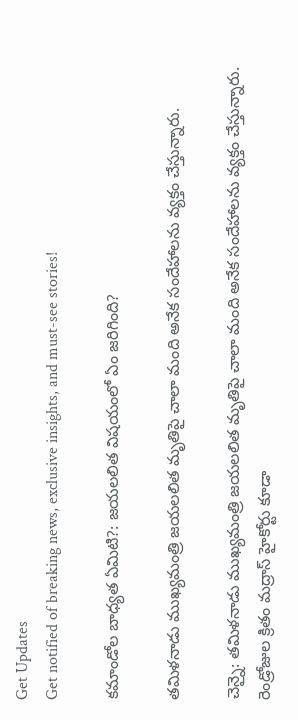Get Updates
Get notified of breaking news, exclusive insights, and must-see stories!

కమాండోల బాధ్యత ఏమిటి?: జయలలిత విషయంలో ఏం జరిగింది?

తమిళనాడు ముఖ్యమంత్రి జయలలిత మృతిపై చాలా మంది అనేక సందేహాలను వ్యక్తం చేస్తున్నారు.

చెన్నై: తమిళనాడు ముఖ్యమంత్రి జయలలిత మృతిపై చాలా మంది అనేక సందేహాలను వ్యక్తం చేస్తున్నారు. రెండ్రోజుల క్రితం మద్రాస్ హైకోర్టు కూడా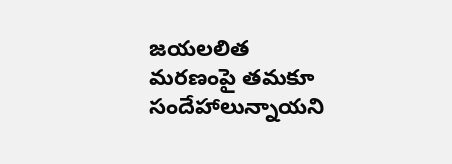జయలలిత మరణంపై తమకూ సందేహాలున్నాయని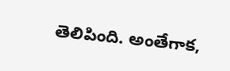తెలిపింది. అంతేగాక,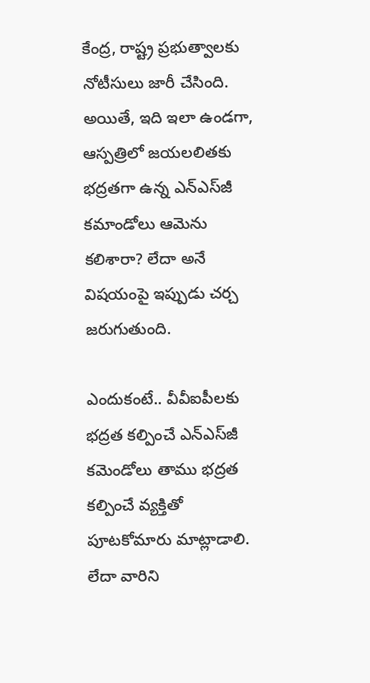కేంద్ర, రాష్ట్ర ప్రభుత్వాలకు నోటీసులు జారీ చేసింది. అయితే, ఇది ఇలా ఉండగా, ఆస్పత్రిలో జయలలితకు భద్రతగా ఉన్న ఎన్‌ఎస్‌జీ కమాండోలు ఆమెను కలిశారా? లేదా అనే విషయంపై ఇప్పుడు చర్చ జరుగుతుంది.

ఎందుకంటే.. వీవీఐపీలకు భద్రత కల్పించే ఎన్‌ఎస్‌జీ కమెండోలు తాము భద్రత కల్పించే వ్యక్తితో పూటకోమారు మాట్లాడాలి. లేదా వారిని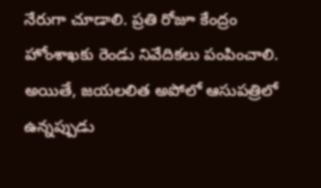నేరుగా చూడాలి. ప్రతి రోజూ కేంద్రం హోంశాఖకు రెండు నివేదికలు పంపించాలి. అయితే, జయలలిత అపోలో ఆసుపత్రిలో ఉన్నప్పుడు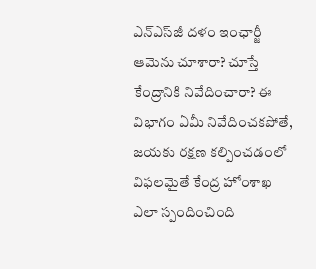ఎన్‌ఎస్‌జీ దళం ఇంఛార్జీ ఆమెను చూశారా? చూస్తే కేంద్రానికి నివేదించారా? ఈ విభాగం ఏమీ నివేదించకపోతే, జయకు రక్షణ కల్పించడంలో విఫలమైతే కేంద్ర హోంశాఖ ఎలా స్పందించింది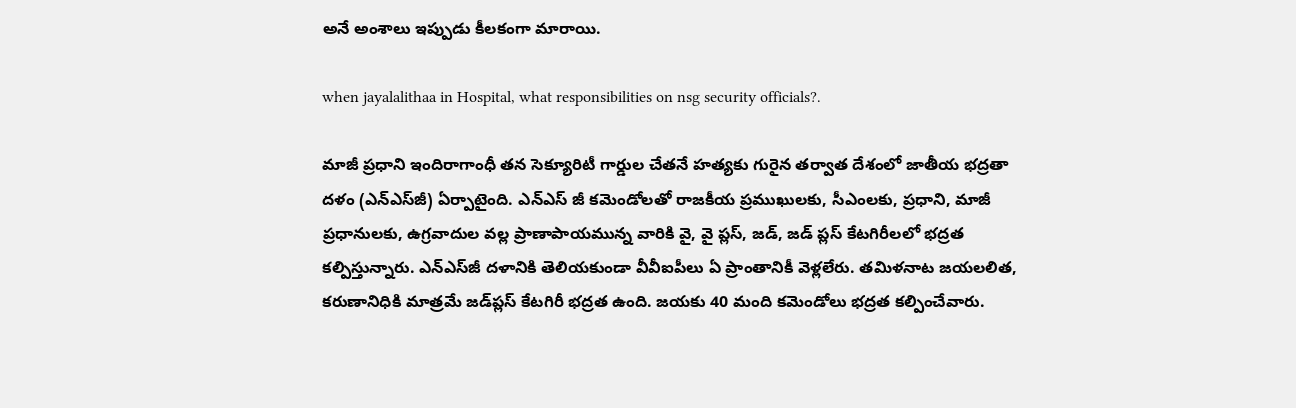అనే అంశాలు ఇప్పుడు కీలకంగా మారాయి.

when jayalalithaa in Hospital, what responsibilities on nsg security officials?.

మాజీ ప్రధాని ఇందిరాగాంధీ తన సెక్యూరిటీ గార్డుల చేతనే హత్యకు గురైన తర్వాత దేశంలో జాతీయ భద్రతా దళం (ఎన్ఎస్‌జీ) ఏర్పాటైంది. ఎన్‌ఎస్ జీ కమెండోలతో రాజకీయ ప్రముఖులకు, సీఎంలకు, ప్రధాని, మాజీ ప్రధానులకు, ఉగ్రవాదుల వల్ల ప్రాణాపాయమున్న వారికి వై, వై ప్లస్‌, జడ్‌, జడ్‌ ప్లస్‌ కేటగిరీలలో భద్రత కల్పిస్తున్నారు. ఎన్ఎస్‌జీ దళానికి తెలియకుండా వీవీఐపీలు ఏ ప్రాంతానికీ వెళ్లలేరు. తమిళనాట జయలలిత, కరుణానిధికి మాత్రమే జడ్‌ప్లస్‌ కేటగిరీ భద్రత ఉంది. జయకు 40 మంది కమెండోలు భద్రత కల్పించేవారు.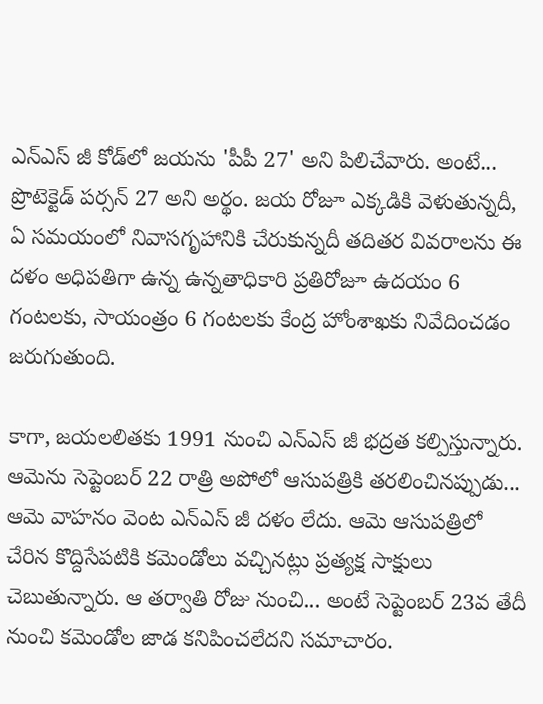ఎన్‌ఎస్ జీ కోడ్‌లో జయను 'పీపీ 27' అని పిలిచేవారు. అంటే... ప్రొటెక్టెడ్‌ పర్సన్‌ 27 అని అర్థం. జయ రోజూ ఎక్కడికి వెళుతున్నదీ, ఏ సమయంలో నివాసగృహానికి చేరుకున్నదీ తదితర వివరాలను ఈ దళం అధిపతిగా ఉన్న ఉన్నతాధికారి ప్రతిరోజూ ఉదయం 6 గంటలకు, సాయంత్రం 6 గంటలకు కేంద్ర హోంశాఖకు నివేదించడం జరుగుతుంది.

కాగా, జయలలితకు 1991 నుంచి ఎన్‌ఎస్ జీ భద్రత కల్పిస్తున్నారు. ఆమెను సెప్టెంబర్‌ 22 రాత్రి అపోలో ఆసుపత్రికి తరలించినప్పుడు... ఆమె వాహనం వెంట ఎన్ఎస్ జీ దళం లేదు. ఆమె ఆసుపత్రిలో చేరిన కొద్దిసేపటికి కమెండోలు వచ్చినట్లు ప్రత్యక్ష సాక్షులు చెబుతున్నారు. ఆ తర్వాతి రోజు నుంచి... అంటే సెప్టెంబర్‌ 23వ తేదీ నుంచి కమెండోల జాడ కనిపించలేదని సమాచారం.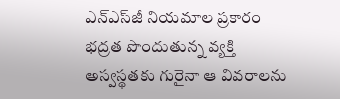ఎన్ఎస్‌జీ నియమాల ప్రకారం భద్రత పొందుతున్న వ్యక్తి అస్వస్థతకు గురైనా ఆ వివరాలను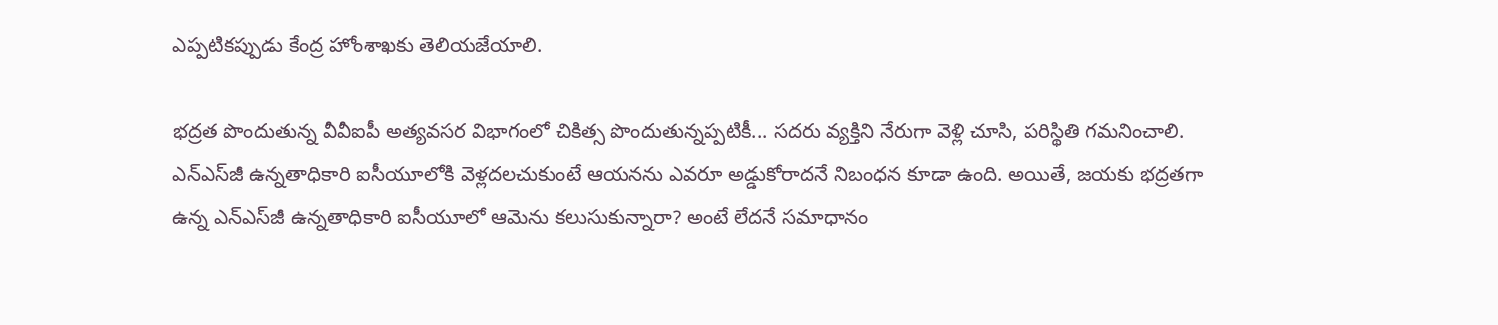ఎప్పటికప్పుడు కేంద్ర హోంశాఖకు తెలియజేయాలి.

భద్రత పొందుతున్న వీవీఐపీ అత్యవసర విభాగంలో చికిత్స పొందుతున్నప్పటికీ... సదరు వ్యక్తిని నేరుగా వెళ్లి చూసి, పరిస్థితి గమనించాలి. ఎన్ఎస్‌జీ ఉన్నతాధికారి ఐసీయూలోకి వెళ్లదలచుకుంటే ఆయనను ఎవరూ అడ్డుకోరాదనే నిబంధన కూడా ఉంది. అయితే, జయకు భద్రతగా ఉన్న ఎన్ఎస్‌జీ ఉన్నతాధికారి ఐసీయూలో ఆమెను కలుసుకున్నారా? అంటే లేదనే సమాధానం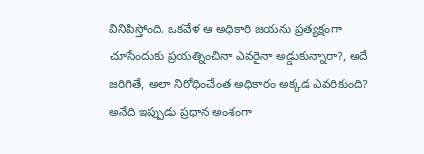వినిపిస్తోంది. ఒకవేళ ఆ అధికారి జయను ప్రత్యక్షంగా చూసేందుకు ప్రయత్నించినా ఎవరైనా అడ్డుకున్నారా?, అదే జరిగితే, అలా నిరోధించేంత అధికారం అక్కడ ఎవరికుంది? అనేది ఇప్పుడు ప్రధాన అంశంగా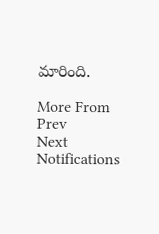మారింది.

More From
Prev
Next
Notifications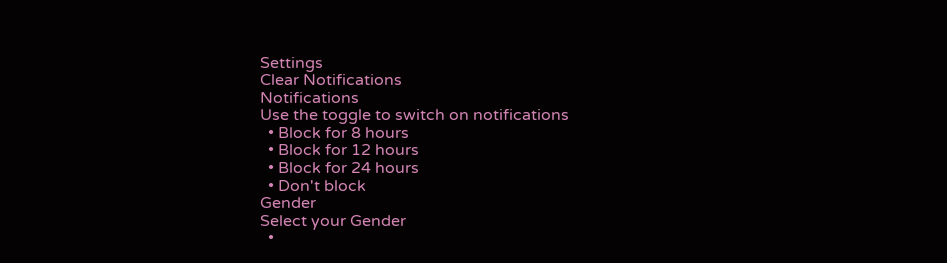Settings
Clear Notifications
Notifications
Use the toggle to switch on notifications
  • Block for 8 hours
  • Block for 12 hours
  • Block for 24 hours
  • Don't block
Gender
Select your Gender
  •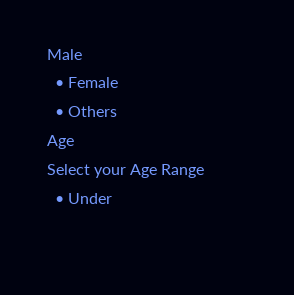Male
  • Female
  • Others
Age
Select your Age Range
  • Under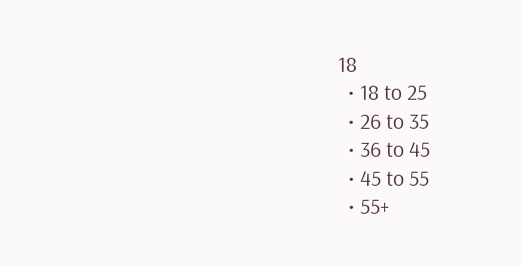18
  • 18 to 25
  • 26 to 35
  • 36 to 45
  • 45 to 55
  • 55+